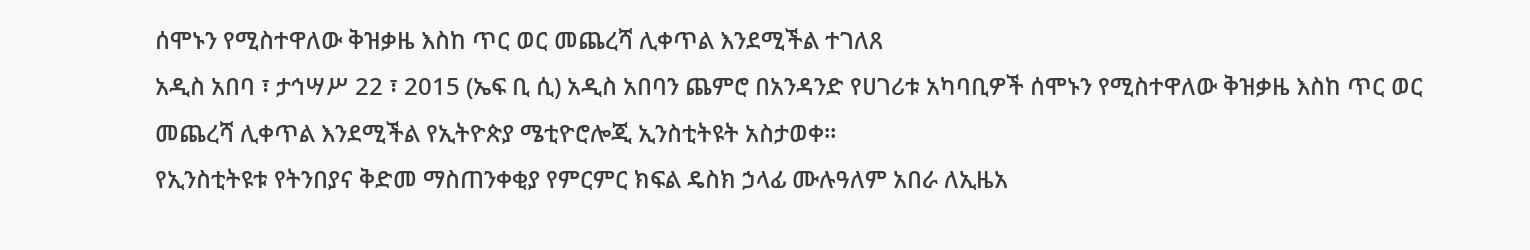ሰሞኑን የሚስተዋለው ቅዝቃዜ እስከ ጥር ወር መጨረሻ ሊቀጥል እንደሚችል ተገለጸ
አዲስ አበባ ፣ ታኅሣሥ 22 ፣ 2015 (ኤፍ ቢ ሲ) አዲስ አበባን ጨምሮ በአንዳንድ የሀገሪቱ አካባቢዎች ሰሞኑን የሚስተዋለው ቅዝቃዜ እስከ ጥር ወር መጨረሻ ሊቀጥል እንደሚችል የኢትዮጵያ ሜቲዮሮሎጂ ኢንስቲትዩት አስታወቀ።
የኢንስቲትዩቱ የትንበያና ቅድመ ማስጠንቀቂያ የምርምር ክፍል ዴስክ ኃላፊ ሙሉዓለም አበራ ለኢዜአ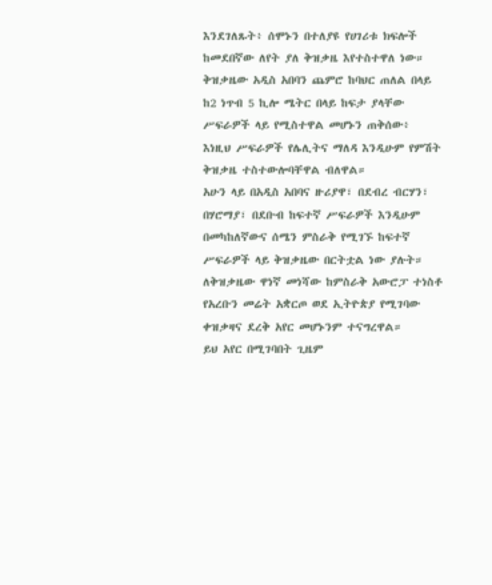እንደገለጹት፥ ሰሞኑን በተለያዩ የሀገሪቱ ክፍሎች ከመደበኛው ለየት ያለ ቅዝቃዜ እየተስተዋለ ነው።
ቅዝቃዜው አዲስ አበባን ጨምሮ ከባህር ጠለል በላይ ከ2 ነጥብ 5 ኪሎ ሜትር በላይ ከፍታ ያላቸው ሥፍራዎች ላይ የሚስተዋል መሆኑን ጠቅሰው፥ እነዚህ ሥፍራዎች የሌሊትና ማለዳ እንዲሁም የምሽት ቅዝቃዜ ተስተውሎባቸዋል ብለዋል።
አሁን ላይ በአዲስ አበባና ዙሪያዋ፣ በደብረ ብርሃን፣ በሃሮማያ፣ በደቡብ ከፍተኛ ሥፍራዎች እንዲሁም በመካከለኛውና ሰሜን ምስራቅ የሚገኙ ከፍተኛ ሥፍራዎች ላይ ቅዝቃዜው በርትቷል ነው ያሉት።
ለቅዝቃዜው ዋነኛ መነሻው ከምስራቅ አውሮፓ ተነስቶ የአረቡን መሬት አቋርጦ ወደ ኢትዮጵያ የሚገባው ቀዝቃዛና ደረቅ አየር መሆኑንም ተናግረዋል።
ይህ አየር በሚገባበት ጊዜም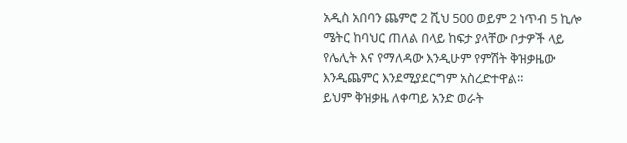አዲስ አበባን ጨምሮ 2 ሺህ 500 ወይም 2 ነጥብ 5 ኪሎ ሜትር ከባህር ጠለል በላይ ከፍታ ያላቸው ቦታዎች ላይ የሌሊት እና የማለዳው እንዲሁም የምሽት ቅዝቃዜው እንዲጨምር እንደሚያደርግም አስረድተዋል።
ይህም ቅዝቃዜ ለቀጣይ አንድ ወራት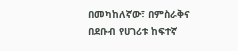በመካከለኛው፣ በምስራቅና በደቡብ የሀገሪቱ ከፍተኛ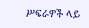ሥፍራዎች ላይ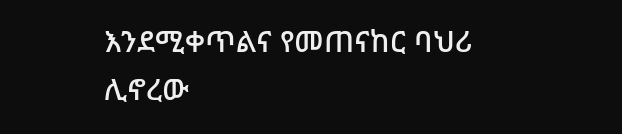እንደሚቀጥልና የመጠናከር ባህሪ ሊኖረው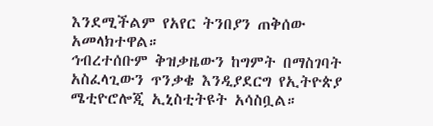እንደሚችልም የአየር ትንበያን ጠቅሰው አመላክተዋል።
ኅብረተሰቡም ቅዝቃዜውን ከግምት በማስገባት አስፈላጊውን ጥንቃቄ እንዲያደርግ የኢትዮጵያ ሜቲዮሮሎጂ ኢኒስቲትዩት አሳስቧል።